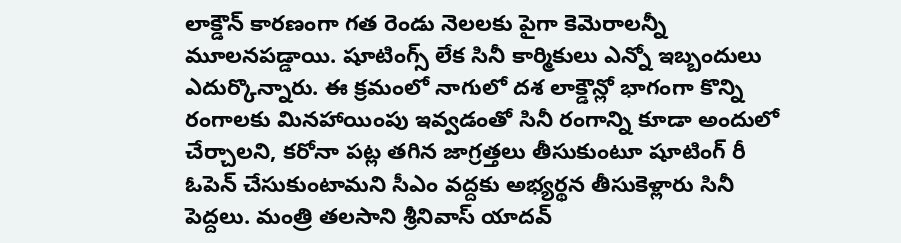లాక్డౌన్ కారణంగా గత రెండు నెలలకు పైగా కెమెరాలన్నీ మూలనపడ్డాయి. షూటింగ్స్ లేక సినీ కార్మికులు ఎన్నో ఇబ్బందులు ఎదుర్కొన్నారు. ఈ క్రమంలో నాగులో దశ లాక్డౌన్లో భాగంగా కొన్ని రంగాలకు మినహాయింపు ఇవ్వడంతో సినీ రంగాన్ని కూడా అందులో చేర్చాలని, కరోనా పట్ల తగిన జాగ్రత్తలు తీసుకుంటూ షూటింగ్ రీ ఓపెన్ చేసుకుంటామని సీఎం వద్దకు అభ్యర్థన తీసుకెళ్లారు సినీ పెద్దలు. మంత్రి తలసాని శ్రీనివాస్ యాదవ్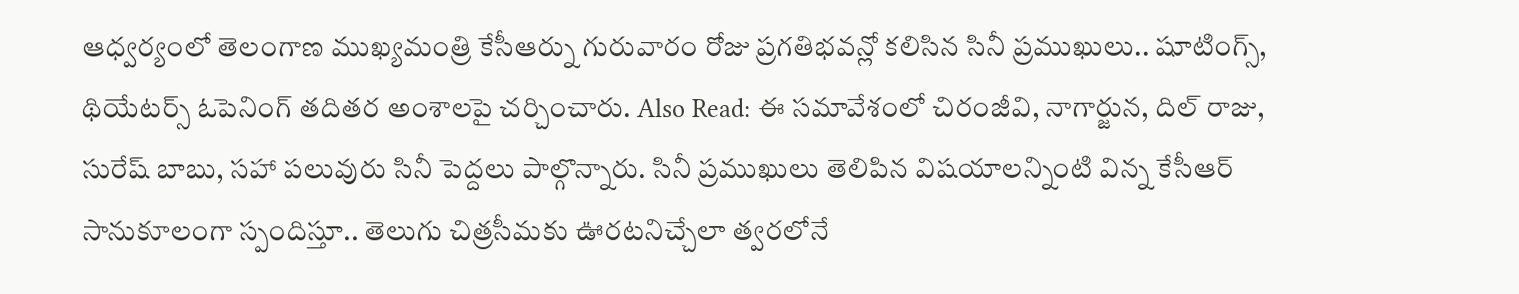ఆధ్వర్యంలో తెలంగాణ ముఖ్యమంత్రి కేసీఆర్ను గురువారం రోజు ప్రగతిభవన్లో కలిసిన సినీ ప్రముఖులు.. షూటింగ్స్, థియేటర్స్ ఓపెనింగ్ తదితర అంశాలపై చర్చించారు. Also Read: ఈ సమావేశంలో చిరంజీవి, నాగార్జున, దిల్ రాజు, సురేష్ బాబు, సహా పలువురు సినీ పెద్దలు పాల్గొన్నారు. సినీ ప్రముఖులు తెలిపిన విషయాలన్నింటి విన్న కేసీఆర్ సానుకూలంగా స్పందిస్తూ.. తెలుగు చిత్రసీమకు ఊరటనిచ్చేలా త్వరలోనే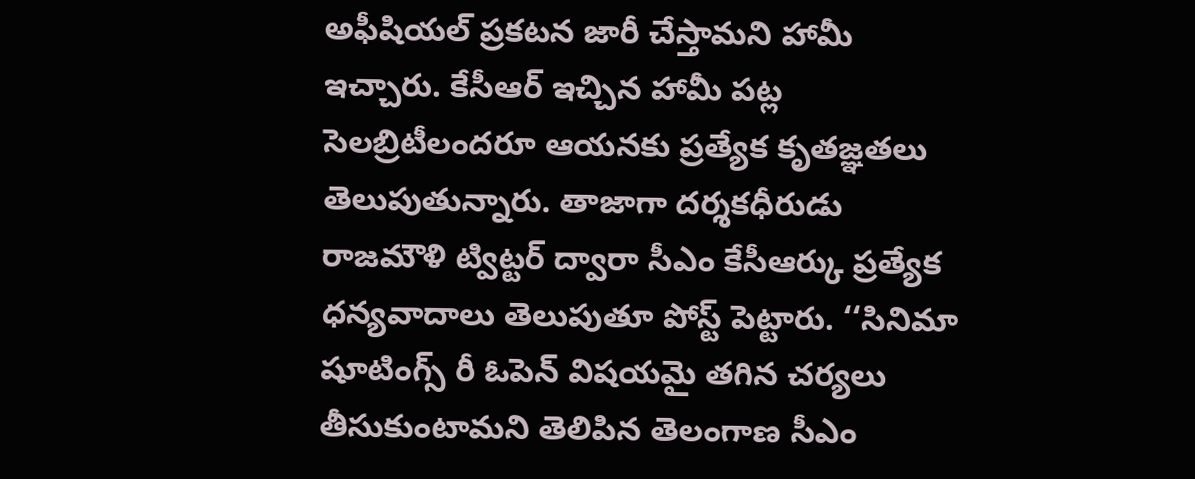అఫీషియల్ ప్రకటన జారీ చేస్తామని హామీ ఇచ్చారు. కేసీఆర్ ఇచ్చిన హామీ పట్ల సెలబ్రిటీలందరూ ఆయనకు ప్రత్యేక కృతజ్ఞతలు తెలుపుతున్నారు. తాజాగా దర్శకధీరుడు రాజమౌళి ట్విట్టర్ ద్వారా సీఎం కేసీఆర్కు ప్రత్యేక ధన్యవాదాలు తెలుపుతూ పోస్ట్ పెట్టారు. ‘‘సినిమా షూటింగ్స్ రీ ఓపెన్ విషయమై తగిన చర్యలు తీసుకుంటామని తెలిపిన తెలంగాణ సీఎం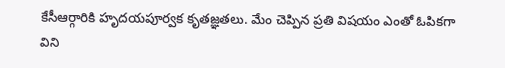కేసీఆర్గారికి హృదయపూర్వక కృతజ్ఞతలు. మేం చెప్పిన ప్రతి విషయం ఎంతో ఓపికగా విని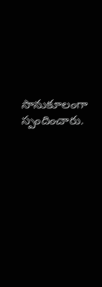సానుకూలంగా స్పందించారు.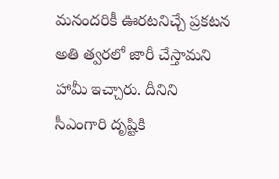మనందరికీ ఊరటనిచ్చే ప్రకటన అతి త్వరలో జారీ చేస్తామని హామీ ఇచ్చారు. దీనిని సీఎంగారి దృష్టికి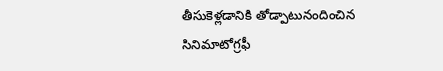తీసుకెళ్లడానికి తోడ్పాటునందించిన సినిమాటోగ్రఫీ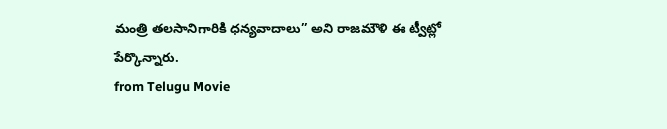మంత్రి తలసానిగారికి ధన్యవాదాలు’’ అని రాజమౌళి ఈ ట్వీట్లో పేర్కొన్నారు.
from Telugu Movie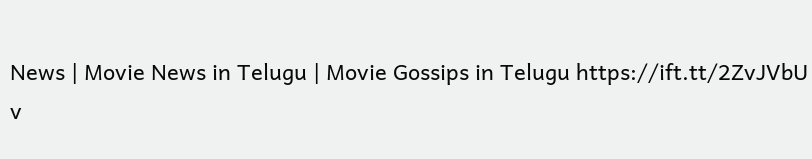News | Movie News in Telugu | Movie Gossips in Telugu https://ift.tt/2ZvJVbU
v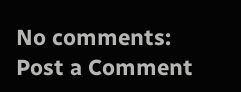No comments:
Post a Comment